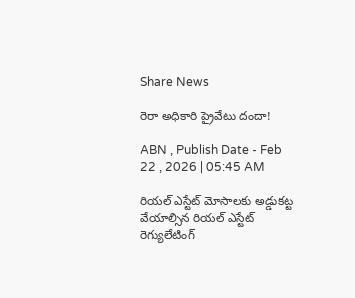Share News

రెరా అధికారి ప్రైవేటు దందా!

ABN , Publish Date - Feb 22 , 2026 | 05:45 AM

రియల్‌ ఎస్టేట్‌ మోసాలకు అడ్డుకట్ట వేయాల్సిన రియల్‌ ఎస్టేట్‌ రెగ్యులేటింగ్‌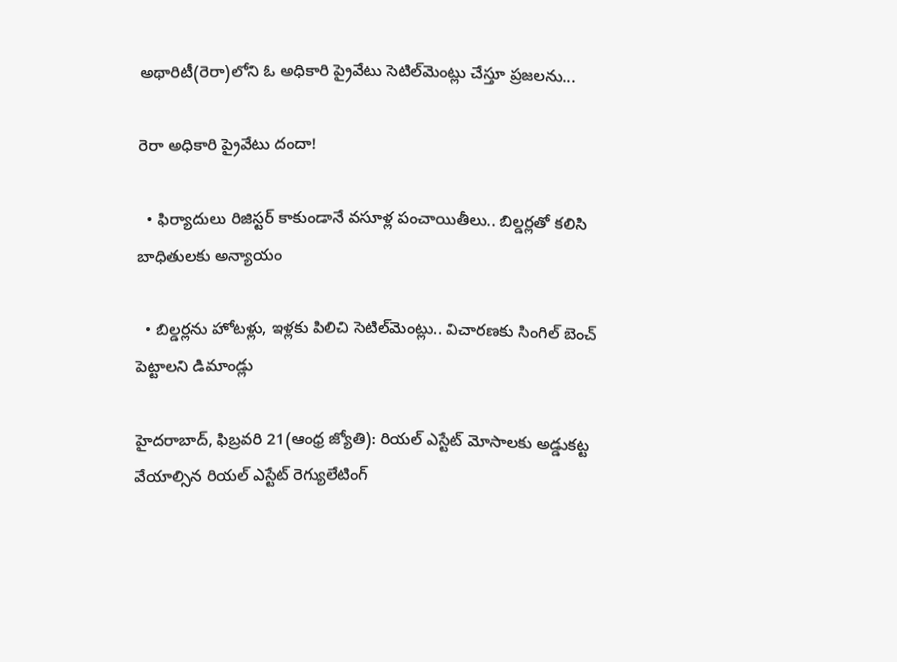అథారిటీ(రెరా)లోని ఓ అధికారి ప్రైవేటు సెటిల్‌మెంట్లు చేస్తూ ప్రజలను...

రెరా అధికారి ప్రైవేటు దందా!

  • ఫిర్యాదులు రిజిస్టర్‌ కాకుండానే వసూళ్ల పంచాయితీలు.. బిల్డర్లతో కలిసి బాధితులకు అన్యాయం

  • బిల్డర్లను హోటళ్లు, ఇళ్లకు పిలిచి సెటిల్‌మెంట్లు.. విచారణకు సింగిల్‌ బెంచ్‌ పెట్టాలని డిమాండ్లు

హైదరాబాద్‌, ఫిబ్రవరి 21(ఆంధ్ర జ్యోతి): రియల్‌ ఎస్టేట్‌ మోసాలకు అడ్డుకట్ట వేయాల్సిన రియల్‌ ఎస్టేట్‌ రెగ్యులేటింగ్‌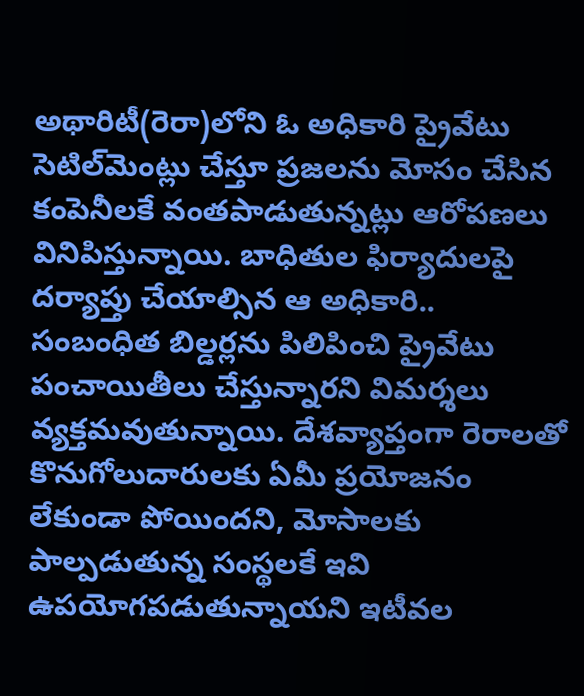అథారిటీ(రెరా)లోని ఓ అధికారి ప్రైవేటు సెటిల్‌మెంట్లు చేస్తూ ప్రజలను మోసం చేసిన కంపెనీలకే వంతపాడుతున్నట్లు ఆరోపణలు వినిపిస్తున్నాయి. బాధితుల ఫిర్యాదులపై దర్యాప్తు చేయాల్సిన ఆ అధికారి.. సంబంధిత బిల్డర్లను పిలిపించి ప్రైవేటు పంచాయితీలు చేస్తున్నారని విమర్శలు వ్యక్తమవుతున్నాయి. దేశవ్యాప్తంగా రెరాలతో కొనుగోలుదారులకు ఏమీ ప్రయోజనం లేకుండా పోయిందని, మోసాలకు పాల్పడుతున్న సంస్థలకే ఇవి ఉపయోగపడుతున్నాయని ఇటీవల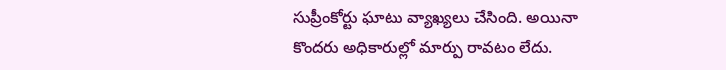సుప్రీంకోర్టు ఘాటు వ్యాఖ్యలు చేసింది. అయినా కొందరు అధికారుల్లో మార్పు రావటం లేదు.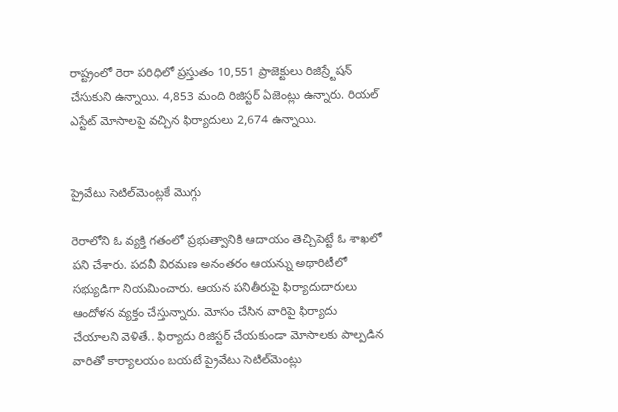రాష్ట్రంలో రెరా పరిధిలో ప్రస్తుతం 10,551 ప్రాజెక్టులు రిజిస్ర్టేషన్‌ చేసుకుని ఉన్నాయి. 4,853 మంది రిజిస్టర్‌ ఏజెంట్లు ఉన్నారు. రియల్‌ ఎస్టేట్‌ మోసాలపై వచ్చిన ఫిర్యాదులు 2,674 ఉన్నాయి.


ప్రైవేటు సెటిల్‌మెంట్లకే మొగ్గు

రెరాలోని ఓ వ్యక్తి గతంలో ప్రభుత్వానికి ఆదాయం తెచ్చిపెట్టే ఓ శాఖలో పని చేశారు. పదవీ విరమణ అనంతరం ఆయన్ను అథారిటీలో సభ్యుడిగా నియమించారు. ఆయన పనితీరుపై ఫిర్యాదుదారులు ఆందోళన వ్యక్తం చేస్తున్నారు. మోసం చేసిన వారిపై ఫిర్యాదు చేయాలని వెళితే.. ఫిర్యాదు రిజిస్టర్‌ చేయకుండా మోసాలకు పాల్పడిన వారితో కార్యాలయం బయటే ప్రైవేటు సెటిల్‌మెంట్లు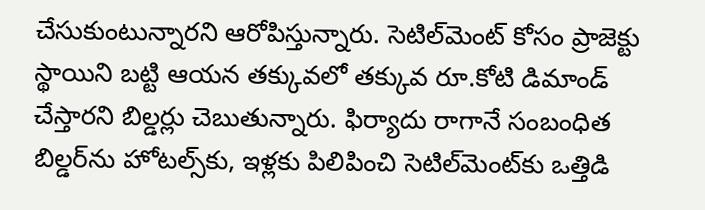చేసుకుంటున్నారని ఆరోపిస్తున్నారు. సెటిల్‌మెంట్‌ కోసం ప్రాజెక్టు స్థాయిని బట్టి ఆయన తక్కువలో తక్కువ రూ.కోటి డిమాండ్‌ చేస్తారని బిల్డర్లు చెబుతున్నారు. ఫిర్యాదు రాగానే సంబంధిత బిల్డర్‌ను హోటల్స్‌కు, ఇళ్లకు పిలిపించి సెటిల్‌మెంట్‌కు ఒత్తిడి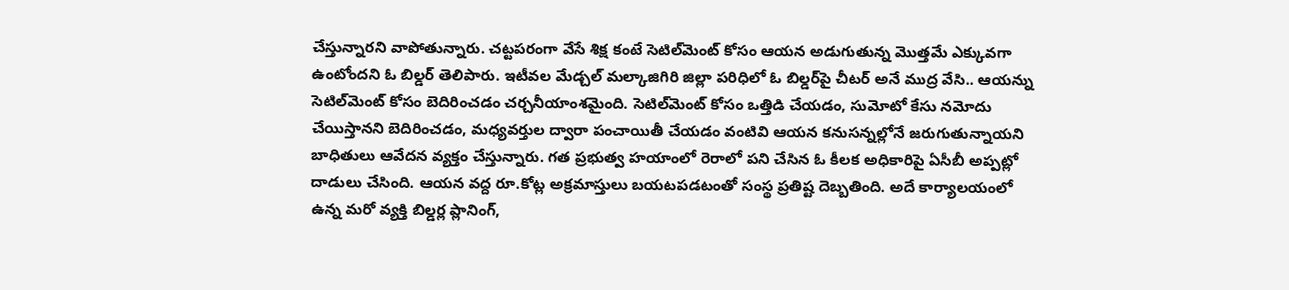చేస్తున్నారని వాపోతున్నారు. చట్టపరంగా వేసే శిక్ష కంటే సెటిల్‌మెంట్‌ కోసం ఆయన అడుగుతున్న మొత్తమే ఎక్కువగా ఉంటోందని ఓ బిల్డర్‌ తెలిపారు. ఇటీవల మేడ్చల్‌ మల్కాజిగిరి జిల్లా పరిధిలో ఓ బిల్డర్‌పై చీటర్‌ అనే ముద్ర వేసి.. ఆయన్ను సెటిల్‌మెంట్‌ కోసం బెదిరించడం చర్చనీయాంశమైంది. సెటిల్‌మెంట్‌ కోసం ఒత్తిడి చేయడం, సుమోటో కేసు నమోదు చేయిస్తానని బెదిరించడం, మధ్యవర్తుల ద్వారా పంచాయితీ చేయడం వంటివి ఆయన కనుసన్నల్లోనే జరుగుతున్నాయని బాధితులు ఆవేదన వ్యక్తం చేస్తున్నారు. గత ప్రభుత్వ హయాంలో రెరాలో పని చేసిన ఓ కీలక అధికారిపై ఏసీబీ అప్పట్లో దాడులు చేసింది. ఆయన వద్ద రూ.కోట్ల అక్రమాస్తులు బయటపడటంతో సంస్థ ప్రతిష్ట దెబ్బతింది. అదే కార్యాలయంలో ఉన్న మరో వ్యక్తి బిల్డర్ల ప్లానింగ్‌,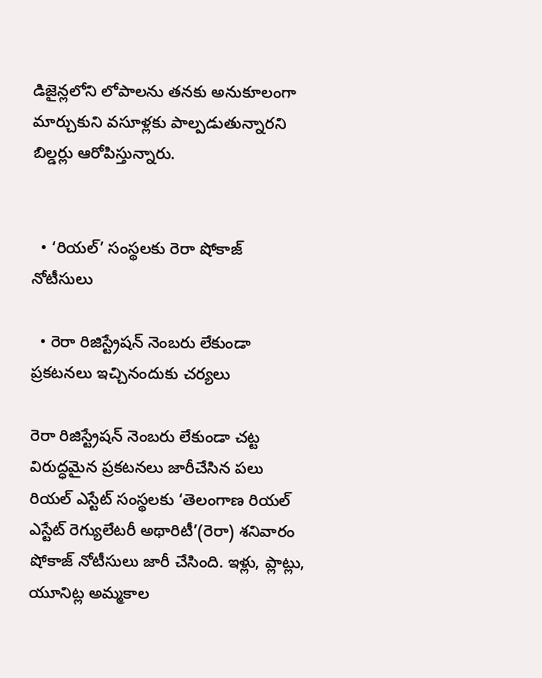డిజైన్లలోని లోపాలను తనకు అనుకూలంగా మార్చుకుని వసూళ్లకు పాల్పడుతున్నారని బిల్డర్లు ఆరోపిస్తున్నారు.


  • ‘రియల్‌’ సంస్థలకు రెరా షోకాజ్‌ నోటీసులు

  • రెరా రిజిస్ట్రేషన్‌ నెంబరు లేకుండా ప్రకటనలు ఇచ్చినందుకు చర్యలు

రెరా రిజిస్ట్రేషన్‌ నెంబరు లేకుండా చట్ట విరుద్ధమైన ప్రకటనలు జారీచేసిన పలు రియల్‌ ఎస్టేట్‌ సంస్థలకు ‘తెలంగాణ రియల్‌ ఎస్టేట్‌ రెగ్యులేటరీ అథారిటీ’(రెరా) శనివారం షోకాజ్‌ నోటీసులు జారీ చేసింది. ఇళ్లు, ప్లాట్లు, యూనిట్ల అమ్మకాల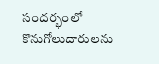సందర్భంలో కొనుగోలుదారులను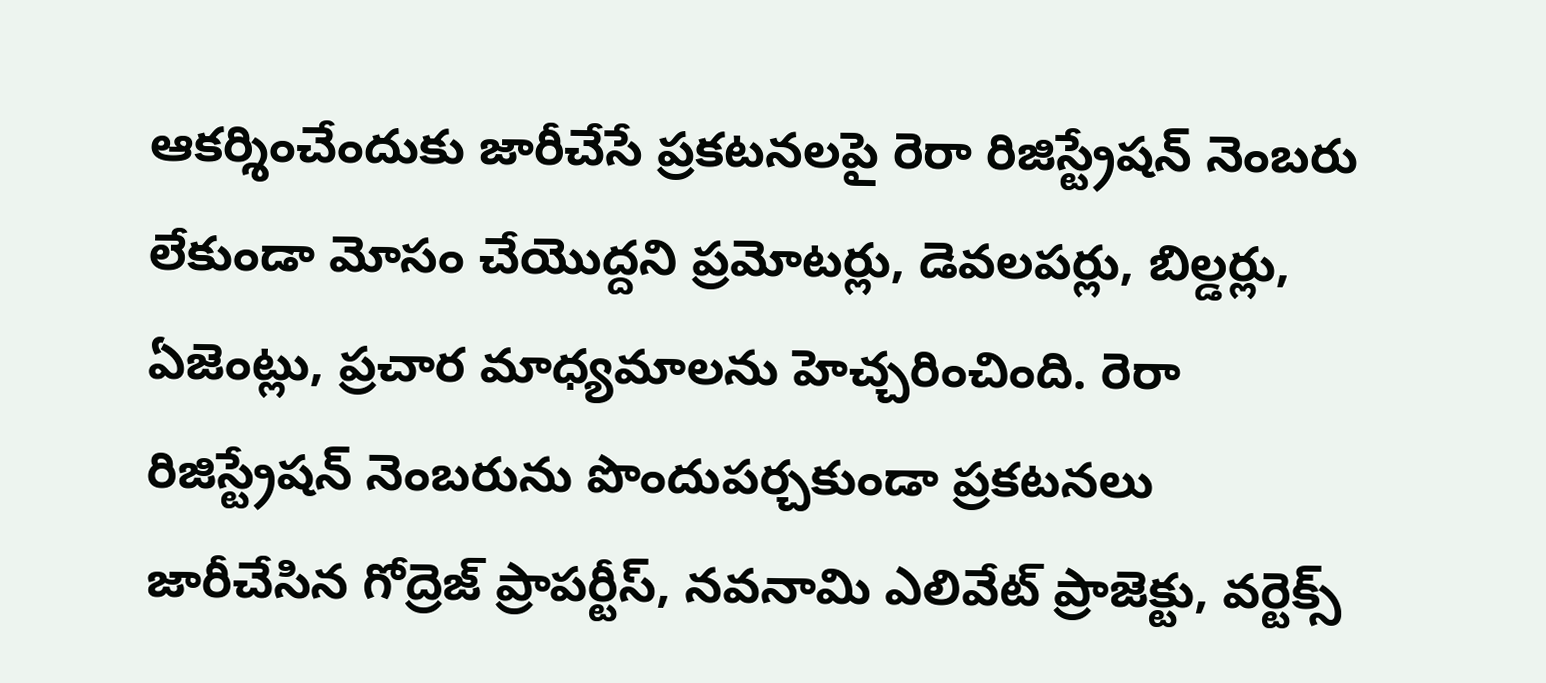ఆకర్శించేందుకు జారీచేసే ప్రకటనలపై రెరా రిజిస్ట్రేషన్‌ నెంబరు లేకుండా మోసం చేయొద్దని ప్రమోటర్లు, డెవలపర్లు, బిల్డర్లు, ఏజెంట్లు, ప్రచార మాధ్యమాలను హెచ్చరించింది. రెరా రిజిస్ట్రేషన్‌ నెంబరును పొందుపర్చకుండా ప్రకటనలు జారీచేసిన గోద్రెజ్‌ ప్రాపర్టీస్‌, నవనామి ఎలివేట్‌ ప్రాజెక్టు, వర్టెక్స్‌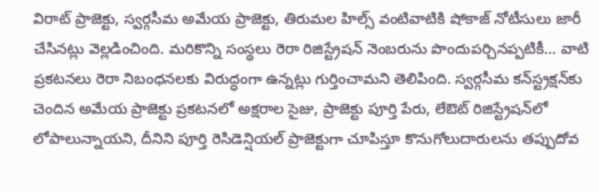విరాట్‌ ప్రాజెక్టు, స్వర్గసీమ అమేయ ప్రాజెక్టు, తిరుమల హిల్స్‌ వంటివాటికి షోకాజ్‌ నోటీసులు జారీ చేసినట్లు వెల్లడించింది. మరికొన్ని సంస్థలు రెరా రిజిస్ట్రేషన్‌ నెంబరును పొందుపర్చినప్పటికీ... వాటి ప్రకటనలు రెరా నిబంధనలకు విరుద్ధంగా ఉన్నట్లు గుర్తించామని తెలిపింది. స్వర్గసీమ కన్‌స్ట్రక్షన్‌కు చెందిన అమేయ ప్రాజెక్టు ప్రకటనలో అక్షరాల సైజు, ప్రాజెక్టు పూర్తి పేరు, లేఔట్‌ రిజిస్ట్రేషన్‌లో లోపాలున్నాయని, దీనిని పూర్తి రెసిడెన్షియల్‌ ప్రాజెక్టుగా చూపిస్తూ కొనుగోలుదారులను తప్పుదోవ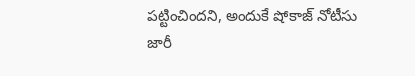పట్టించిందని, అందుకే షోకాజ్‌ నోటీసు జారీ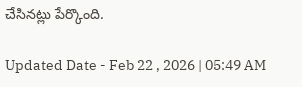చేసినట్లు పేర్కొంది.

Updated Date - Feb 22 , 2026 | 05:49 AM